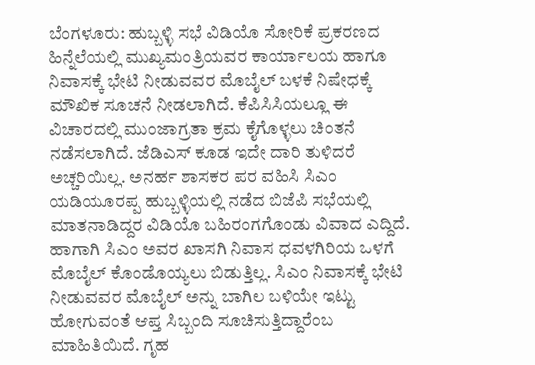ಬೆಂಗಳೂರು: ಹುಬ್ಬಳ್ಳಿ ಸಭೆ ವಿಡಿಯೊ ಸೋರಿಕೆ ಪ್ರಕರಣದ ಹಿನ್ನೆಲೆಯಲ್ಲಿ ಮುಖ್ಯಮಂತ್ರಿಯವರ ಕಾರ್ಯಾಲಯ ಹಾಗೂ ನಿವಾಸಕ್ಕೆ ಭೇಟಿ ನೀಡುವವರ ಮೊಬೈಲ್ ಬಳಕೆ ನಿಷೇಧಕ್ಕೆ ಮೌಖಿಕ ಸೂಚನೆ ನೀಡಲಾಗಿದೆ. ಕೆಪಿಸಿಸಿಯಲ್ಲೂ ಈ ವಿಚಾರದಲ್ಲಿ ಮುಂಜಾಗ್ರತಾ ಕ್ರಮ ಕೈಗೊಳ್ಳಲು ಚಿಂತನೆ ನಡೆಸಲಾಗಿದೆ. ಜೆಡಿಎಸ್ ಕೂಡ ಇದೇ ದಾರಿ ತುಳಿದರೆ ಅಚ್ಚರಿಯಿಲ್ಲ. ಅನರ್ಹ ಶಾಸಕರ ಪರ ವಹಿಸಿ ಸಿಎಂ ಯಡಿಯೂರಪ್ಪ ಹುಬ್ಬಳ್ಳಿಯಲ್ಲಿ ನಡೆದ ಬಿಜೆಪಿ ಸಭೆಯಲ್ಲಿ ಮಾತನಾಡಿದ್ದರ ವಿಡಿಯೊ ಬಹಿರಂಗಗೊಂಡು ವಿವಾದ ಎದ್ದಿದೆ. ಹಾಗಾಗಿ ಸಿಎಂ ಅವರ ಖಾಸಗಿ ನಿವಾಸ ಧವಳಗಿರಿಯ ಒಳಗೆ ಮೊಬೈಲ್ ಕೊಂಡೊಯ್ಯಲು ಬಿಡುತ್ತಿಲ್ಲ. ಸಿಎಂ ನಿವಾಸಕ್ಕೆ ಭೇಟಿ ನೀಡುವವರ ಮೊಬೈಲ್ ಅನ್ನು ಬಾಗಿಲ ಬಳಿಯೇ ಇಟ್ಟು ಹೋಗುವಂತೆ ಆಪ್ತ ಸಿಬ್ಬಂದಿ ಸೂಚಿಸುತ್ತಿದ್ದಾರೆಂಬ ಮಾಹಿತಿಯಿದೆ. ಗೃಹ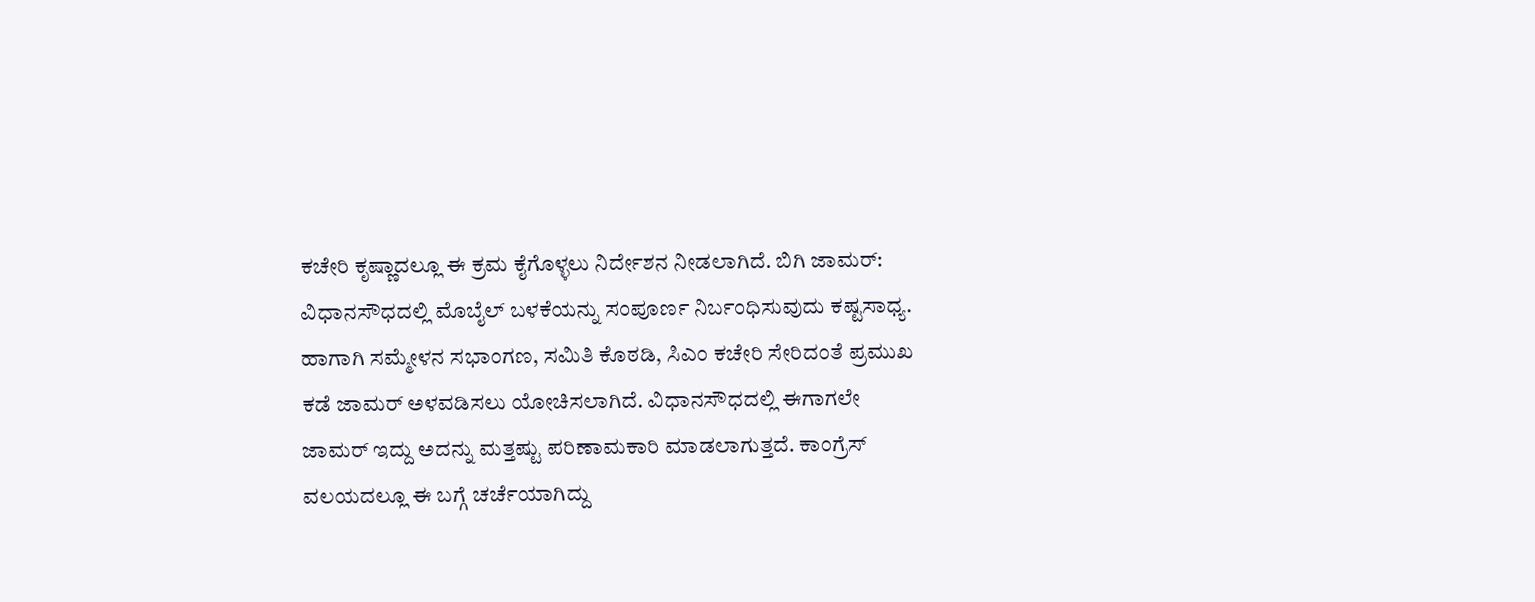ಕಚೇರಿ ಕೃಷ್ಣಾದಲ್ಲೂ ಈ ಕ್ರಮ ಕೈಗೊಳ್ಳಲು ನಿರ್ದೇಶನ ನೀಡಲಾಗಿದೆ. ಬಿಗಿ ಜಾಮರ್: ವಿಧಾನಸೌಧದಲ್ಲಿ ಮೊಬೈಲ್ ಬಳಕೆಯನ್ನು ಸಂಪೂರ್ಣ ನಿರ್ಬಂಧಿಸುವುದು ಕಷ್ಟಸಾಧ್ಯ. ಹಾಗಾಗಿ ಸಮ್ಮೇಳನ ಸಭಾಂಗಣ, ಸಮಿತಿ ಕೊಠಡಿ, ಸಿಎಂ ಕಚೇರಿ ಸೇರಿದಂತೆ ಪ್ರಮುಖ ಕಡೆ ಜಾಮರ್ ಅಳವಡಿಸಲು ಯೋಚಿಸಲಾಗಿದೆ. ವಿಧಾನಸೌಧದಲ್ಲಿ ಈಗಾಗಲೇ ಜಾಮರ್ ಇದ್ದು ಅದನ್ನು ಮತ್ತಷ್ಟು ಪರಿಣಾಮಕಾರಿ ಮಾಡಲಾಗುತ್ತದೆ. ಕಾಂಗ್ರೆಸ್ ವಲಯದಲ್ಲೂ ಈ ಬಗ್ಗೆ ಚರ್ಚೆಯಾಗಿದ್ದು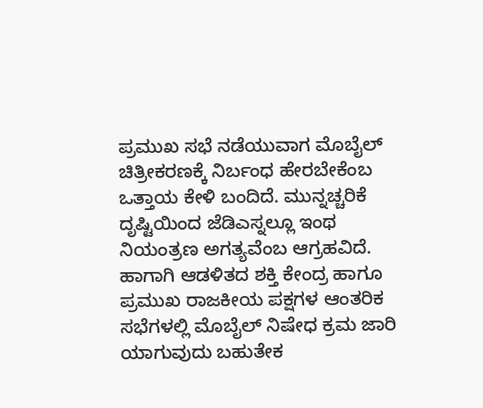ಪ್ರಮುಖ ಸಭೆ ನಡೆಯುವಾಗ ಮೊಬೈಲ್ ಚಿತ್ರೀಕರಣಕ್ಕೆ ನಿರ್ಬಂಧ ಹೇರಬೇಕೆಂಬ ಒತ್ತಾಯ ಕೇಳಿ ಬಂದಿದೆ. ಮುನ್ನಚ್ಚರಿಕೆ ದೃಷ್ಟಿಯಿಂದ ಜೆಡಿಎಸ್ನಲ್ಲೂ ಇಂಥ ನಿಯಂತ್ರಣ ಅಗತ್ಯವೆಂಬ ಆಗ್ರಹವಿದೆ. ಹಾಗಾಗಿ ಆಡಳಿತದ ಶಕ್ತಿ ಕೇಂದ್ರ ಹಾಗೂ ಪ್ರಮುಖ ರಾಜಕೀಯ ಪಕ್ಷಗಳ ಆಂತರಿಕ ಸಭೆಗಳಲ್ಲಿ ಮೊಬೈಲ್ ನಿಷೇಧ ಕ್ರಮ ಜಾರಿ ಯಾಗುವುದು ಬಹುತೇಕ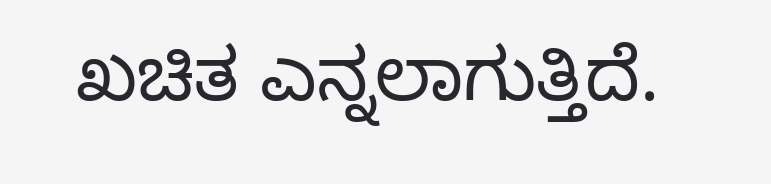ಖಚಿತ ಎನ್ನಲಾಗುತ್ತಿದೆ.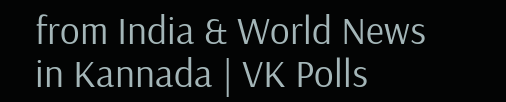from India & World News in Kannada | VK Polls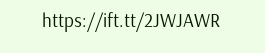https://ift.tt/2JWJAWR